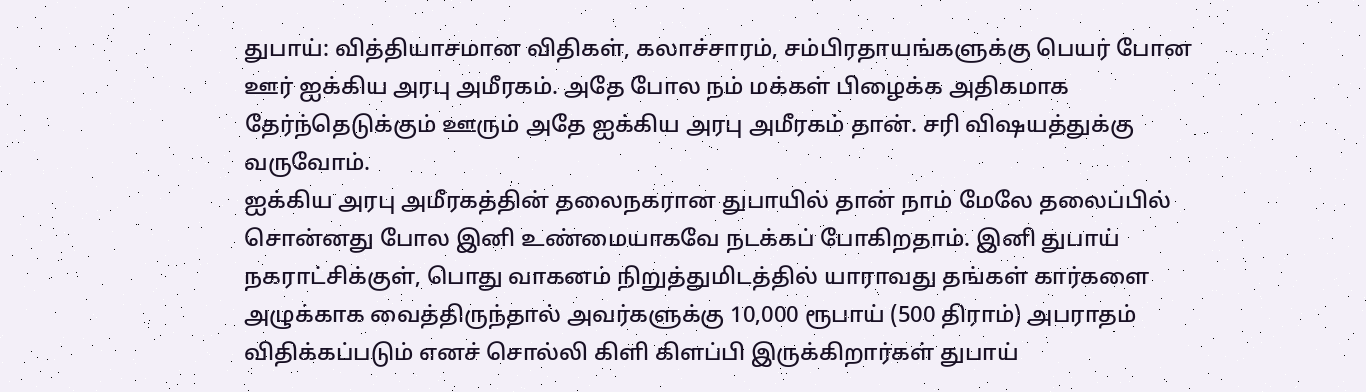துபாய்: வித்தியாசமான விதிகள், கலாச்சாரம், சம்பிரதாயங்களுக்கு பெயர் போன ஊர் ஐக்கிய அரபு அமீரகம். அதே போல நம் மக்கள் பிழைக்க அதிகமாக தேர்ந்தெடுக்கும் ஊரும் அதே ஐக்கிய அரபு அமீரகம் தான். சரி விஷயத்துக்கு வருவோம்.
ஐக்கிய அரபு அமீரகத்தின் தலைநகரான துபாயில் தான் நாம் மேலே தலைப்பில் சொன்னது போல இனி உண்மையாகவே நடக்கப் போகிறதாம். இனி துபாய் நகராட்சிக்குள், பொது வாகனம் நிறுத்துமிடத்தில் யாராவது தங்கள் கார்களை அழுக்காக வைத்திருந்தால் அவர்களுக்கு 10,000 ரூபாய் (500 திராம்) அபராதம் விதிக்கப்படும் எனச் சொல்லி கிளி கிளப்பி இருக்கிறார்கள் துபாய்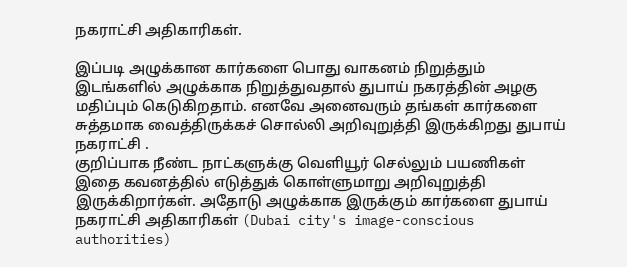நகராட்சி அதிகாரிகள்.

இப்படி அழுக்கான கார்களை பொது வாகனம் நிறுத்தும் இடங்களில் அழுக்காக நிறுத்துவதால் துபாய் நகரத்தின் அழகு மதிப்பும் கெடுகிறதாம். எனவே அனைவரும் தங்கள் கார்களை சுத்தமாக வைத்திருக்கச் சொல்லி அறிவுறுத்தி இருக்கிறது துபாய் நகராட்சி .
குறிப்பாக நீண்ட நாட்களுக்கு வெளியூர் செல்லும் பயணிகள் இதை கவனத்தில் எடுத்துக் கொள்ளுமாறு அறிவுறுத்தி இருக்கிறார்கள். அதோடு அழுக்காக இருக்கும் கார்களை துபாய் நகராட்சி அதிகாரிகள் (Dubai city's image-conscious authorities)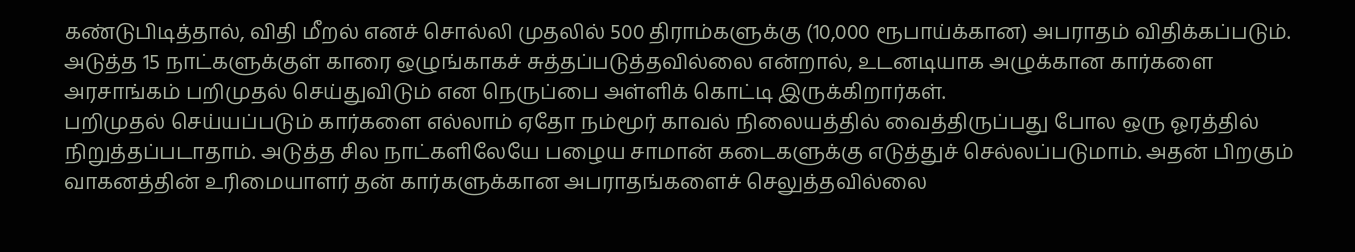கண்டுபிடித்தால், விதி மீறல் எனச் சொல்லி முதலில் 500 திராம்களுக்கு (10,000 ரூபாய்க்கான) அபராதம் விதிக்கப்படும்.
அடுத்த 15 நாட்களுக்குள் காரை ஒழுங்காகச் சுத்தப்படுத்தவில்லை என்றால், உடனடியாக அழுக்கான கார்களை அரசாங்கம் பறிமுதல் செய்துவிடும் என நெருப்பை அள்ளிக் கொட்டி இருக்கிறார்கள்.
பறிமுதல் செய்யப்படும் கார்களை எல்லாம் ஏதோ நம்மூர் காவல் நிலையத்தில் வைத்திருப்பது போல ஒரு ஓரத்தில் நிறுத்தப்படாதாம். அடுத்த சில நாட்களிலேயே பழைய சாமான் கடைகளுக்கு எடுத்துச் செல்லப்படுமாம். அதன் பிறகும் வாகனத்தின் உரிமையாளர் தன் கார்களுக்கான அபராதங்களைச் செலுத்தவில்லை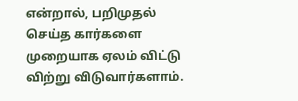என்றால், பறிமுதல் செய்த கார்களை முறையாக ஏலம் விட்டு விற்று விடுவார்களாம்.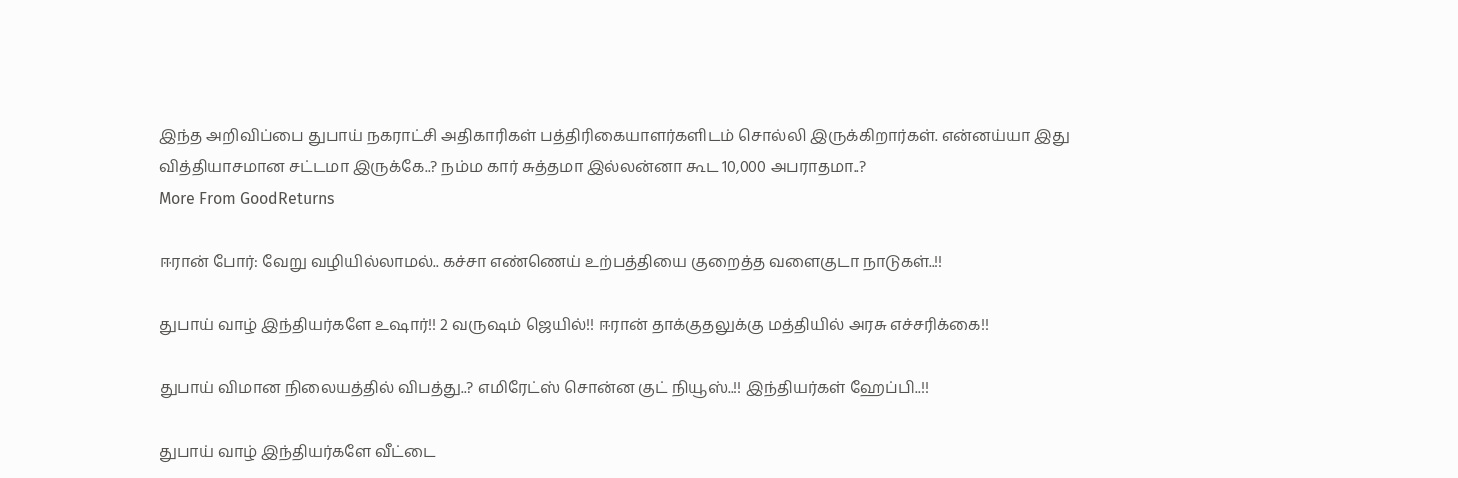இந்த அறிவிப்பை துபாய் நகராட்சி அதிகாரிகள் பத்திரிகையாளர்களிடம் சொல்லி இருக்கிறார்கள். என்னய்யா இது வித்தியாசமான சட்டமா இருக்கே..? நம்ம கார் சுத்தமா இல்லன்னா கூட 10,000 அபராதமா..?
More From GoodReturns

ஈரான் போர்: வேறு வழியில்லாமல்.. கச்சா எண்ணெய் உற்பத்தியை குறைத்த வளைகுடா நாடுகள்..!!

துபாய் வாழ் இந்தியர்களே உஷார்!! 2 வருஷம் ஜெயில்!! ஈரான் தாக்குதலுக்கு மத்தியில் அரசு எச்சரிக்கை!!

துபாய் விமான நிலையத்தில் விபத்து..? எமிரேட்ஸ் சொன்ன குட் நியூஸ்..!! இந்தியர்கள் ஹேப்பி..!!

துபாய் வாழ் இந்தியர்களே வீட்டை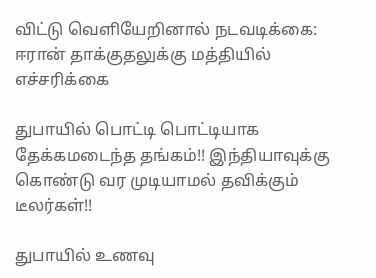விட்டு வெளியேறினால் நடவடிக்கை: ஈரான் தாக்குதலுக்கு மத்தியில் எச்சரிக்கை

துபாயில் பொட்டி பொட்டியாக தேக்கமடைந்த தங்கம்!! இந்தியாவுக்கு கொண்டு வர முடியாமல் தவிக்கும் டீலர்கள்!!

துபாயில் உணவு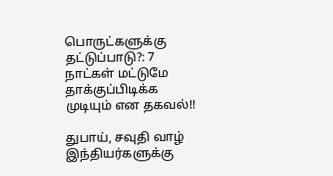பொருட்களுக்கு தட்டுப்பாடு?: 7 நாட்கள் மட்டுமே தாக்குப்பிடிக்க முடியும் என தகவல்!!

துபாய், சவுதி வாழ் இந்தியர்களுக்கு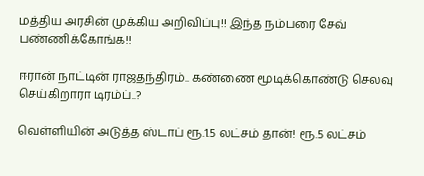மத்திய அரசின் முக்கிய அறிவிப்பு!! இந்த நம்பரை சேவ் பண்ணிக்கோங்க!!

ஈரான் நாட்டின் ராஜதந்திரம்.. கண்ணை மூடிக்கொண்டு செலவு செய்கிறாரா டிரம்ப்..?

வெள்ளியின் அடுத்த ஸ்டாப் ரூ.1.5 லட்சம் தான்! ரூ.5 லட்சம்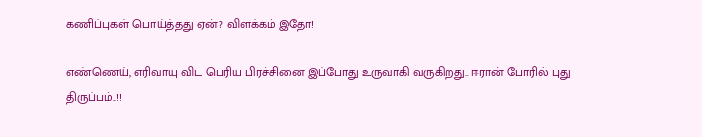கணிப்புகள் பொய்த்தது ஏன்? விளக்கம் இதோ!

எண்ணெய், எரிவாயு விட பெரிய பிரச்சினை இப்போது உருவாகி வருகிறது.. ஈரான் போரில் புது திருப்பம்..!!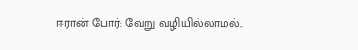ஈரான் போர்: வேறு வழியில்லாமல்..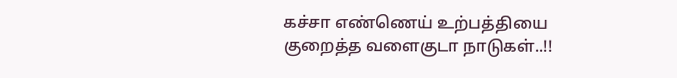கச்சா எண்ணெய் உற்பத்தியை குறைத்த வளைகுடா நாடுகள்..!!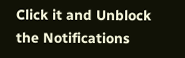Click it and Unblock the Notifications